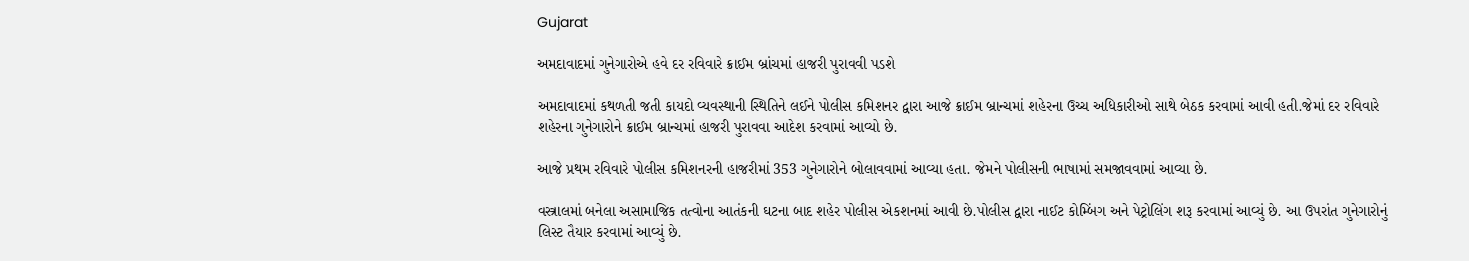Gujarat

અમદાવાદમાં ગુનેગારોએ હવે દર રવિવારે ક્રાઈમ બ્રાંચમાં હાજરી પુરાવવી પડશે

અમદાવાદમાં કથળતી જતી કાયદો વ્યવસ્થાની સ્થિતિને લઈને પોલીસ કમિશનર દ્વારા આજે ક્રાઈમ બ્રાન્ચમાં શહેરના ઉચ્ચ અધિકારીઓ સાથે બેઠક કરવામાં આવી હતી.જેમાં દર રવિવારે શહેરના ગુનેગારોને ક્રાઈમ બ્રાન્ચમાં હાજરી પુરાવવા આદેશ કરવામાં આવ્યો છે.

આજે પ્રથમ રવિવારે પોલીસ કમિશનરની હાજરીમાં 353 ગુનેગારોને બોલાવવામાં આવ્યા હતા. જેમને પોલીસની ભાષામાં સમજાવવામાં આવ્યા છે.

વસ્ત્રાલમાં બનેલા અસામાજિક તત્વોના આતંકની ઘટના બાદ શહેર પોલીસ એકશનમાં આવી છે.પોલીસ દ્વારા નાઈટ કોમ્બિંગ અને પેટ્રોલિંગ શરૂ કરવામાં આવ્યું છે. આ ઉપરાંત ગુનેગારોનું લિસ્ટ તૈયાર કરવામાં આવ્યું છે.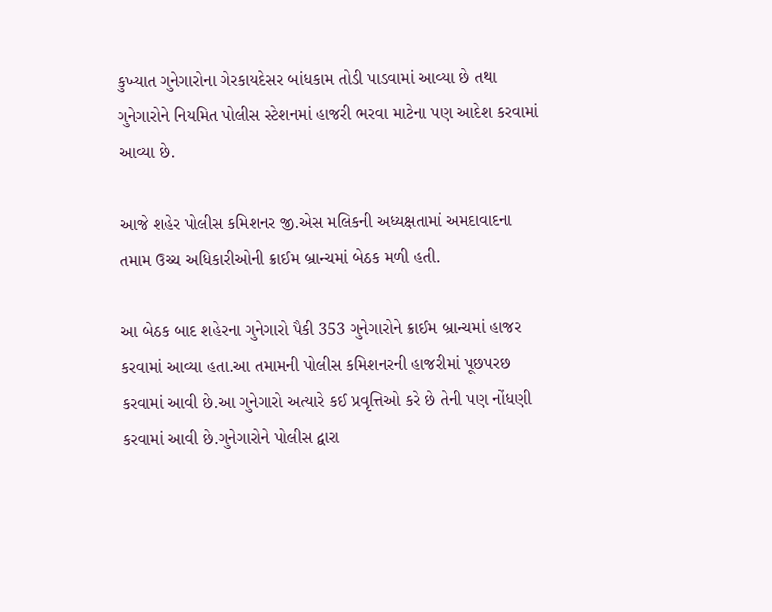કુખ્યાત ગુનેગારોના ગેરકાયદેસર બાંધકામ તોડી પાડવામાં આવ્યા છે તથા ગુનેગારોને નિયમિત પોલીસ સ્ટેશનમાં હાજરી ભરવા માટેના પણ આદેશ કરવામાં આવ્યા છે.

આજે શહેર પોલીસ કમિશનર જી.એસ મલિકની અધ્યક્ષતામાં અમદાવાદના તમામ ઉચ્ચ અધિકારીઓની ક્રાઈમ બ્રાન્ચમાં બેઠક મળી હતી.

આ બેઠક બાદ શહેરના ગુનેગારો પૈકી 353 ગુનેગારોને ક્રાઈમ બ્રાન્ચમાં હાજર કરવામાં આવ્યા હતા.આ તમામની પોલીસ કમિશનરની હાજરીમાં પૂછપરછ કરવામાં આવી છે.આ ગુનેગારો અત્યારે કઈ પ્રવૃત્તિઓ કરે છે તેની પણ નોંધણી કરવામાં આવી છે.ગુનેગારોને પોલીસ દ્વારા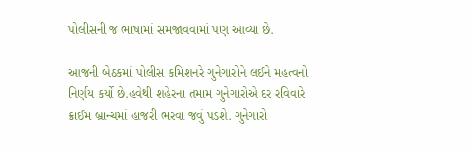પોલીસની જ ભાષામાં સમજાવવામાં પણ આવ્યા છે.

આજની બેઠકમાં પોલીસ કમિશનરે ગુનેગારોને લઈને મહત્વનો નિર્ણય કર્યો છે.હવેથી શહેરના તમામ ગુનેગારોએ દર રવિવારે ક્રાઈમ બ્રાન્ચમાં હાજરી ભરવા જવું પડશે. ગુનેગારો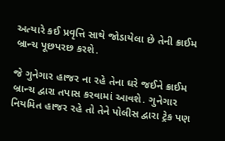અત્યારે કઈ પ્રવૃત્તિ સાથે જોડાયેલા છે તેની ક્રાઈમ બ્રાન્ચ પૂછપરછ કરશે.

જે ગુનેગાર હાજર ના રહે તેના ઘરે જઈને ક્રાઈમ બ્રાન્ચ દ્વારા તપાસ કરવામાં આવશે. ગુનેગાર નિયમિત હાજર રહે તો તેને પોલીસ દ્વારા ટ્રેક પણ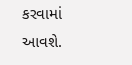કરવામાં આવશે.